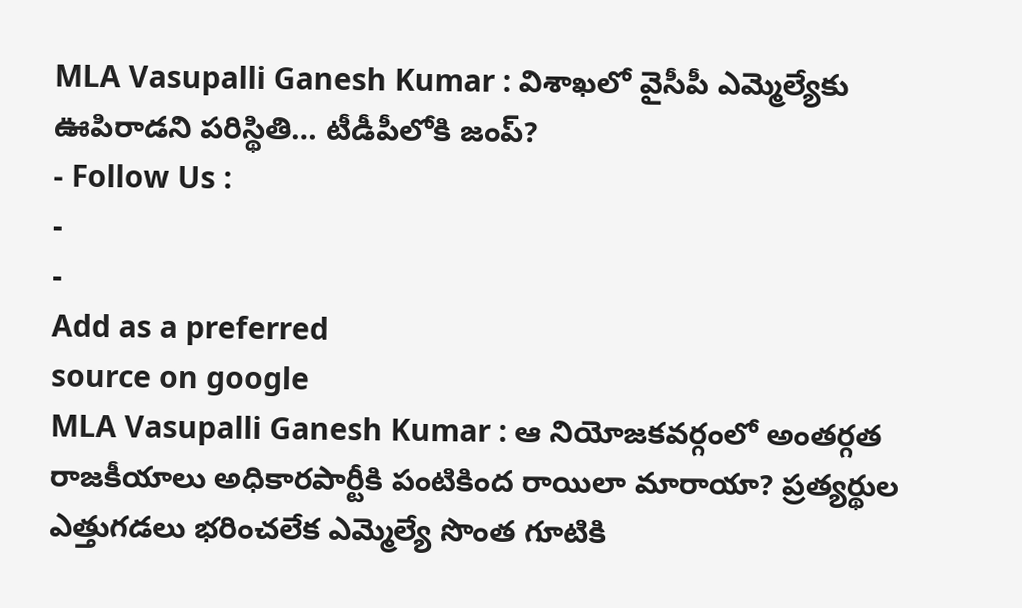MLA Vasupalli Ganesh Kumar : విశాఖలో వైసీపీ ఎమ్మెల్యేకు ఊపిరాడని పరిస్థితి… టీడీపీలోకి జంప్?
- Follow Us :
-
-
Add as a preferred
source on google
MLA Vasupalli Ganesh Kumar : ఆ నియోజకవర్గంలో అంతర్గత రాజకీయాలు అధికారపార్టీకి పంటికింద రాయిలా మారాయా? ప్రత్యర్థుల ఎత్తుగడలు భరించలేక ఎమ్మెల్యే సొంత గూటికి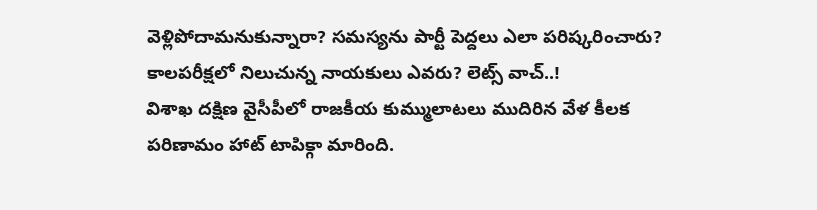వెళ్లిపోదామనుకున్నారా? సమస్యను పార్టీ పెద్దలు ఎలా పరిష్కరించారు? కాలపరీక్షలో నిలుచున్న నాయకులు ఎవరు? లెట్స్ వాచ్..!
విశాఖ దక్షిణ వైసీపీలో రాజకీయ కుమ్ములాటలు ముదిరిన వేళ కీలక పరిణామం హాట్ టాపిక్గా మారింది.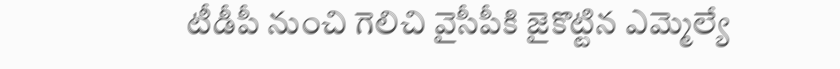టీడీపీ నుంచి గెలిచి వైసీపీకి జైకొట్టిన ఎమ్మెల్యే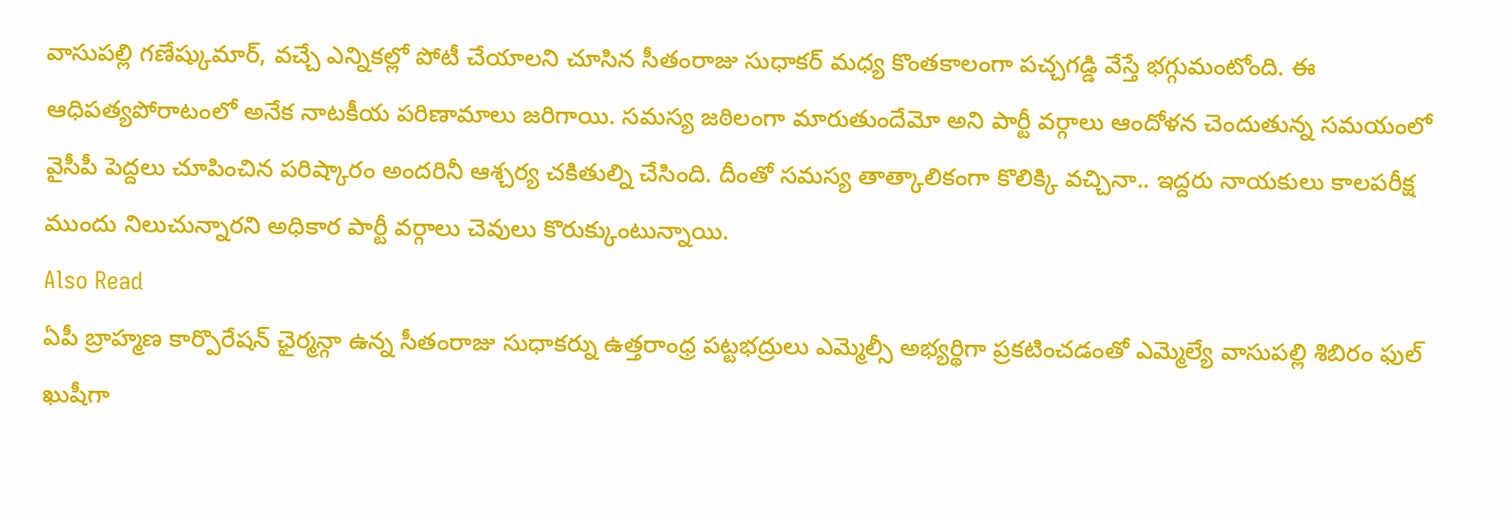వాసుపల్లి గణేష్కుమార్, వచ్చే ఎన్నికల్లో పోటీ చేయాలని చూసిన సీతంరాజు సుధాకర్ మధ్య కొంతకాలంగా పచ్చగడ్డి వేస్తే భగ్గుమంటోంది. ఈ ఆధిపత్యపోరాటంలో అనేక నాటకీయ పరిణామాలు జరిగాయి. సమస్య జఠిలంగా మారుతుందేమో అని పార్టీ వర్గాలు ఆందోళన చెందుతున్న సమయంలో వైసీపీ పెద్దలు చూపించిన పరిష్కారం అందరినీ ఆశ్చర్య చకితుల్ని చేసింది. దీంతో సమస్య తాత్కాలికంగా కొలిక్కి వచ్చినా.. ఇద్దరు నాయకులు కాలపరీక్ష ముందు నిలుచున్నారని అధికార పార్టీ వర్గాలు చెవులు కొరుక్కుంటున్నాయి.
Also Read
ఏపీ బ్రాహ్మణ కార్పొరేషన్ ఛైర్మన్గా ఉన్న సీతంరాజు సుధాకర్ను ఉత్తరాంధ్ర పట్టభద్రులు ఎమ్మెల్సీ అభ్యర్థిగా ప్రకటించడంతో ఎమ్మెల్యే వాసుపల్లి శిబిరం ఫుల్ ఖుషీగా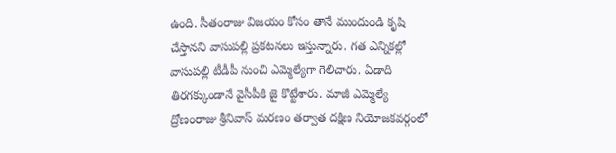ఉంది. సీతంరాజు విజయం కోసం తానే ముందుండి కృషి చేస్తానని వాసుపల్లి ప్రకటనలు ఇస్తున్నారు. గత ఎన్నికల్లో వాసుపల్లి టీడీపీ నుంచి ఎమ్మెల్యేగా గెలిచారు. ఏడాది తిరగక్కుండానే వైసీపీకి జై కొట్టేశారు. మాజీ ఎమ్మెల్యే ద్రోణంరాజు శ్రీనివాస్ మరణం తర్వాత దక్షిణ నియోజకవర్గంలో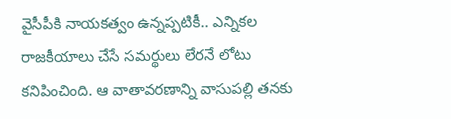వైసీపీకి నాయకత్వం ఉన్నప్పటికీ.. ఎన్నికల రాజకీయాలు చేసే సమర్థులు లేరనే లోటు కనిపించింది. ఆ వాతావరణాన్ని వాసుపల్లి తనకు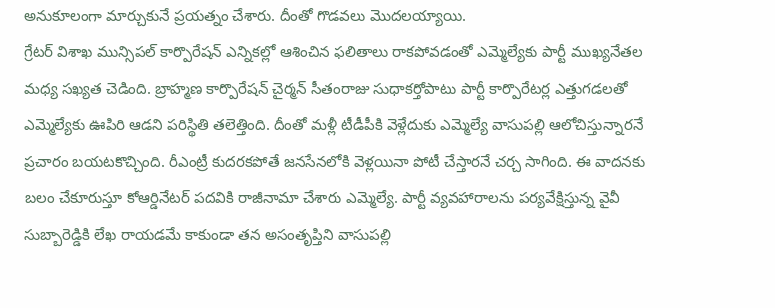అనుకూలంగా మార్చుకునే ప్రయత్నం చేశారు. దీంతో గొడవలు మొదలయ్యాయి.
గ్రేటర్ విశాఖ మున్సిపల్ కార్పొరేషన్ ఎన్నికల్లో ఆశించిన ఫలితాలు రాకపోవడంతో ఎమ్మెల్యేకు పార్టీ ముఖ్యనేతల మధ్య సఖ్యత చెడింది. బ్రాహ్మణ కార్పొరేషన్ చైర్మన్ సీతంరాజు సుధాకర్తోపాటు పార్టీ కార్పొరేటర్ల ఎత్తుగడలతో ఎమ్మెల్యేకు ఊపిరి ఆడని పరిస్థితి తలెత్తింది. దీంతో మళ్లీ టీడీపీకి వెళ్లేదుకు ఎమ్మెల్యే వాసుపల్లి ఆలోచిస్తున్నారనే ప్రచారం బయటకొచ్చింది. రీఎంట్రీ కుదరకపోతే జనసేనలోకి వెళ్లయినా పోటీ చేస్తారనే చర్చ సాగింది. ఈ వాదనకు బలం చేకూరుస్తూ కోఆర్డినేటర్ పదవికి రాజీనామా చేశారు ఎమ్మెల్యే. పార్టీ వ్యవహారాలను పర్యవేక్షిస్తున్న వైవీ సుబ్బారెడ్డికి లేఖ రాయడమే కాకుండా తన అసంతృప్తిని వాసుపల్లి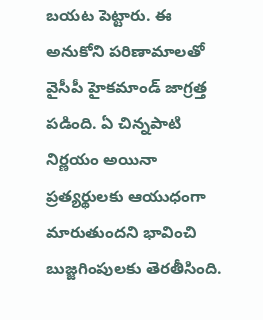బయట పెట్టారు. ఈ అనుకోని పరిణామాలతో వైసీపీ హైకమాండ్ జాగ్రత్త పడింది. ఏ చిన్నపాటి నిర్ణయం అయినా ప్రత్యర్థులకు ఆయుధంగా మారుతుందని భావించి బుజ్జగింపులకు తెరతీసింది.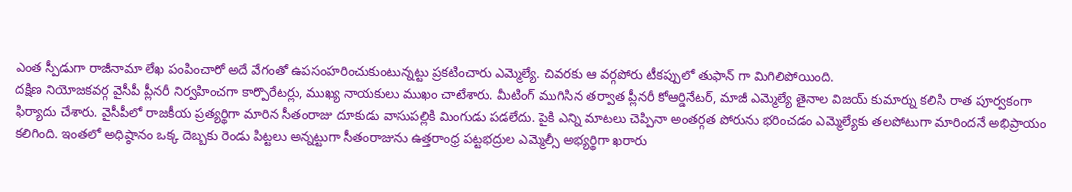ఎంత స్పీడుగా రాజీనామా లేఖ పంపించారో అదే వేగంతో ఉపసంహరించుకుంటున్నట్టు ప్రకటించారు ఎమ్మెల్యే. చివరకు ఆ వర్గపోరు టీకప్పులో తుఫాన్ గా మిగిలిపోయింది.
దక్షిణ నియోజకవర్గ వైసీపీ ప్లీనరీ నిర్వహించగా కార్పొరేటర్లు, ముఖ్య నాయకులు ముఖం చాటేశారు. మీటింగ్ ముగిసిన తర్వాత ప్లీనరీ కోఆర్డినేటర్, మాజీ ఎమ్మెల్యే తైనాల విజయ్ కుమార్ను కలిసి రాత పూర్వకంగా ఫిర్యాదు చేశారు. వైసీపీలో రాజకీయ ప్రత్యర్థిగా మారిన సీతంరాజు దూకుడు వాసుపల్లికి మింగుడు పడలేదు. పైకి ఎన్ని మాటలు చెప్పినా అంతర్గత పోరును భరించడం ఎమ్మెల్యేకు తలపోటుగా మారిందనే అభిప్రాయం కలిగింది. ఇంతలో అధిష్ఠానం ఒక్క దెబ్బకు రెండు పిట్టలు అన్నట్టుగా సీతంరాజును ఉత్తరాంధ్ర పట్టభద్రుల ఎమ్మెల్సీ అభ్యర్థిగా ఖరారు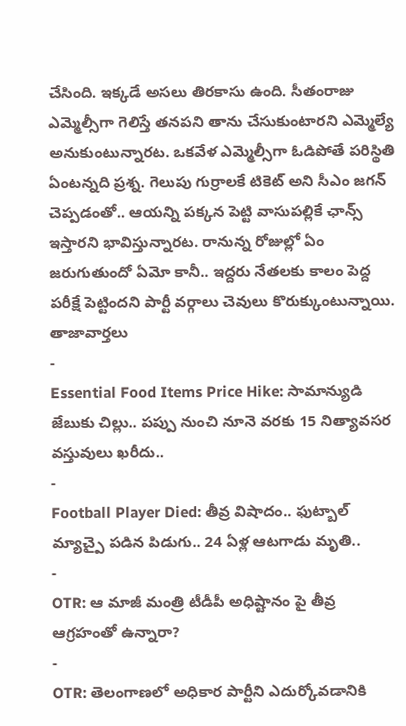చేసింది. ఇక్కడే అసలు తిరకాసు ఉంది. సీతంరాజు ఎమ్మెల్సీగా గెలిస్తే తనపని తాను చేసుకుంటారని ఎమ్మెల్యే అనుకుంటున్నారట. ఒకవేళ ఎమ్మెల్సీగా ఓడిపోతే పరిస్థితి ఏంటన్నది ప్రశ్న. గెలుపు గుర్రాలకే టికెట్ అని సీఎం జగన్ చెప్పడంతో.. ఆయన్ని పక్కన పెట్టి వాసుపల్లికే ఛాన్స్ ఇస్తారని భావిస్తున్నారట. రానున్న రోజుల్లో ఏం జరుగుతుందో ఏమో కానీ.. ఇద్దరు నేతలకు కాలం పెద్ద పరీక్షే పెట్టిందని పార్టీ వర్గాలు చెవులు కొరుక్కుంటున్నాయి.
తాజావార్తలు
-
Essential Food Items Price Hike: సామాన్యుడి జేబుకు చిల్లు.. పప్పు నుంచి నూనె వరకు 15 నిత్యావసర వస్తువులు ఖరీదు..
-
Football Player Died: తీవ్ర విషాదం.. ఫుట్బాల్ మ్యాచ్పై పడిన పిడుగు.. 24 ఏళ్ల ఆటగాడు మృతి..
-
OTR: ఆ మాజీ మంత్రి టీడీపీ అధిష్టానం పై తీవ్ర ఆగ్రహంతో ఉన్నారా?
-
OTR: తెలంగాణలో అధికార పార్టీని ఎదుర్కోవడానికి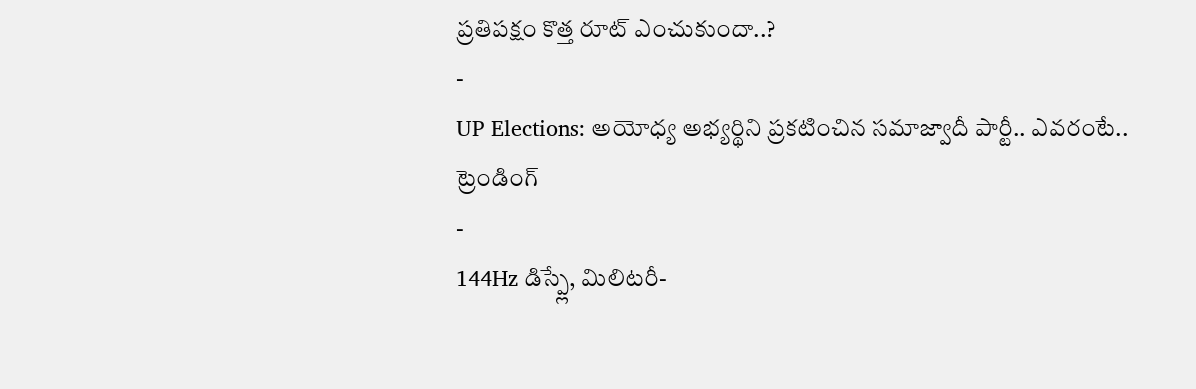ప్రతిపక్షం కొత్త రూట్ ఎంచుకుందా..?
-
UP Elections: అయోధ్య అభ్యర్థిని ప్రకటించిన సమాజ్వాదీ పార్టీ.. ఎవరంటే..
ట్రెండింగ్
-
144Hz డిస్ప్లే, మిలిటరీ-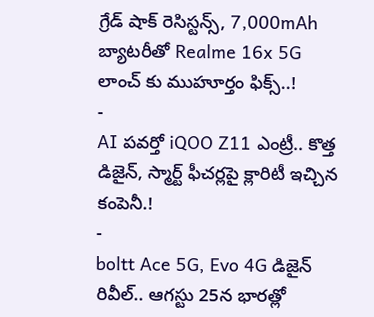గ్రేడ్ షాక్ రెసిస్టన్స్, 7,000mAh బ్యాటరీతో Realme 16x 5G లాంచ్ కు ముహూర్తం ఫిక్స్..!
-
AI పవర్తో iQOO Z11 ఎంట్రీ.. కొత్త డిజైన్, స్మార్ట్ ఫీచర్లపై క్లారిటీ ఇచ్చిన కంపెనీ.!
-
boltt Ace 5G, Evo 4G డిజైన్ రివీల్.. ఆగస్టు 25న భారత్లో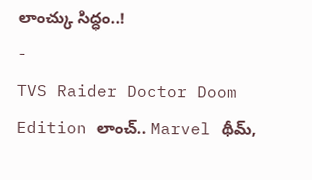లాంచ్కు సిద్ధం..!
-
TVS Raider Doctor Doom Edition లాంచ్.. Marvel థీమ్,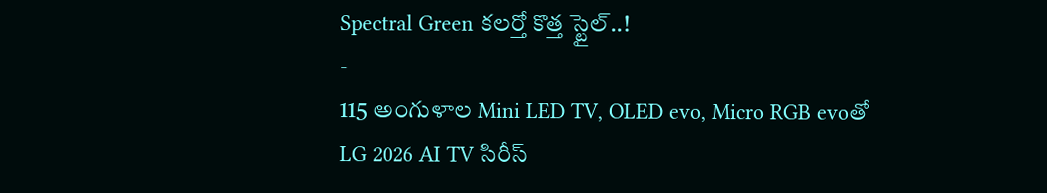Spectral Green కలర్తో కొత్త స్టైల్..!
-
115 అంగుళాల Mini LED TV, OLED evo, Micro RGB evoతో LG 2026 AI TV సిరీస్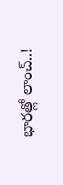భారత్లో లాంచ్..!